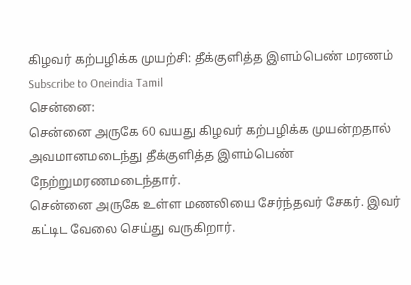கிழவர் கற்பழிக்க முயற்சி: தீக்குளித்த இளம்பெண் மரணம்
Subscribe to Oneindia Tamil
சென்னை:
சென்னை அருகே 60 வயது கிழவர் கற்பழிக்க முயன்றதால் அவமானமடைந்து தீக்குளித்த இளம்பெண் நேற்றுமரணமடைந்தார்.
சென்னை அருகே உள்ள மணலியை சேர்ந்தவர் சேகர். இவர் கட்டிட வேலை செய்து வருகிறார்.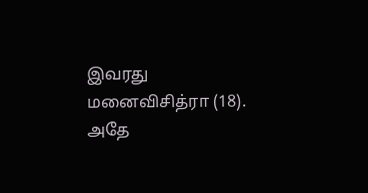இவரது மனைவிசித்ரா (18).
அதே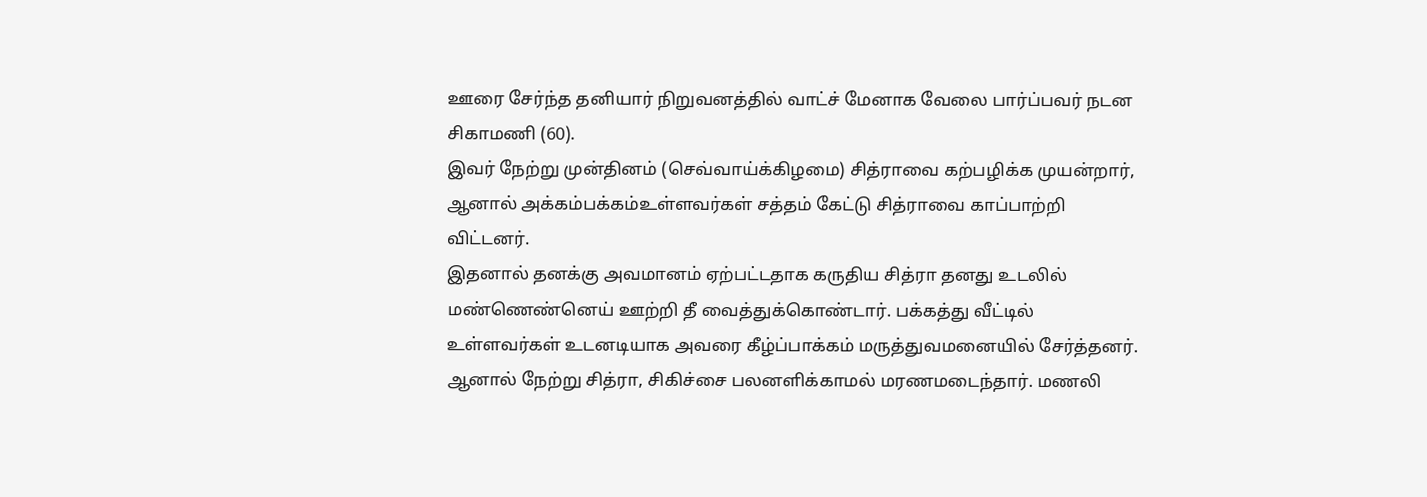ஊரை சேர்ந்த தனியார் நிறுவனத்தில் வாட்ச் மேனாக வேலை பார்ப்பவர் நடன சிகாமணி (60).
இவர் நேற்று முன்தினம் (செவ்வாய்க்கிழமை) சித்ராவை கற்பழிக்க முயன்றார், ஆனால் அக்கம்பக்கம்உள்ளவர்கள் சத்தம் கேட்டு சித்ராவை காப்பாற்றி விட்டனர்.
இதனால் தனக்கு அவமானம் ஏற்பட்டதாக கருதிய சித்ரா தனது உடலில் மண்ணெண்னெய் ஊற்றி தீ வைத்துக்கொண்டார். பக்கத்து வீட்டில் உள்ளவர்கள் உடனடியாக அவரை கீழ்ப்பாக்கம் மருத்துவமனையில் சேர்த்தனர்.
ஆனால் நேற்று சித்ரா, சிகிச்சை பலனளிக்காமல் மரணமடைந்தார். மணலி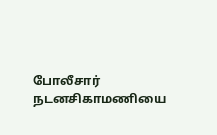போலீசார் நடனசிகாமணியை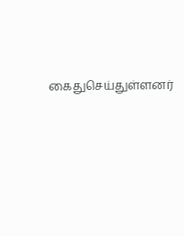கைதுசெய்துள்ளனர்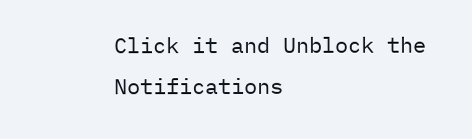Click it and Unblock the Notifications